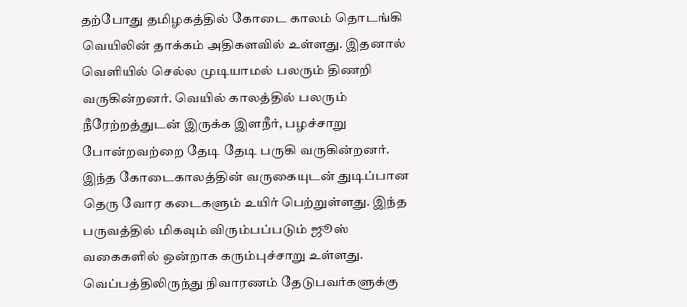தற்போது தமிழகத்தில் கோடை காலம் தொடங்கி வெயிலின் தாக்கம் அதிகளவில் உள்ளது. இதனால் வெளியில் செல்ல முடியாமல் பலரும் திணறி வருகின்றனர். வெயில் காலத்தில் பலரும் நீரேற்றத்துடன் இருக்க இளநீர், பழச்சாறு போன்றவற்றை தேடி தேடி பருகி வருகின்றனர். இந்த கோடைகாலத்தின் வருகையுடன் துடிப்பான தெரு வோர கடைகளும் உயிர் பெற்றுள்ளது. இந்த பருவத்தில் மிகவும் விரும்பப்படும் ஜூஸ் வகைகளில் ஒன்றாக கரும்புச்சாறு உள்ளது. வெப்பத்திலிருந்து நிவாரணம் தேடுபவர்களுக்கு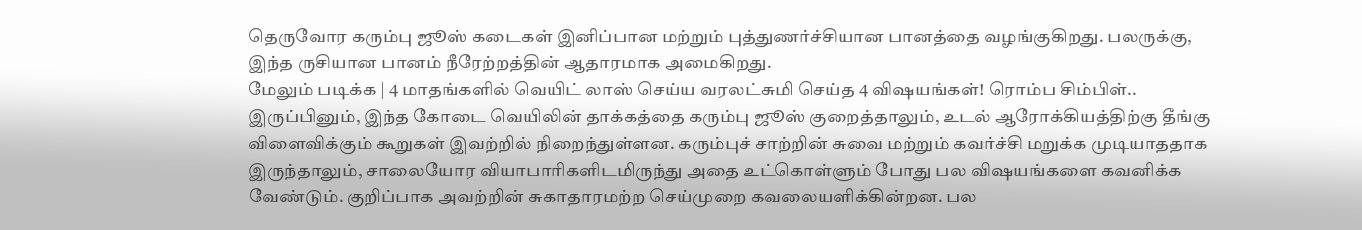தெருவோர கரும்பு ஜூஸ் கடைகள் இனிப்பான மற்றும் புத்துணர்ச்சியான பானத்தை வழங்குகிறது. பலருக்கு, இந்த ருசியான பானம் நீரேற்றத்தின் ஆதாரமாக அமைகிறது.
மேலும் படிக்க | 4 மாதங்களில் வெயிட் லாஸ் செய்ய வரலட்சுமி செய்த 4 விஷயங்கள்! ரொம்ப சிம்பிள்..
இருப்பினும், இந்த கோடை வெயிலின் தாக்கத்தை கரும்பு ஜூஸ் குறைத்தாலும், உடல் ஆரோக்கியத்திற்கு தீங்கு விளைவிக்கும் கூறுகள் இவற்றில் நிறைந்துள்ளன. கரும்புச் சாற்றின் சுவை மற்றும் கவர்ச்சி மறுக்க முடியாததாக இருந்தாலும், சாலையோர வியாபாரிகளிடமிருந்து அதை உட்கொள்ளும் போது பல விஷயங்களை கவனிக்க வேண்டும். குறிப்பாக அவற்றின் சுகாதாரமற்ற செய்முறை கவலையளிக்கின்றன. பல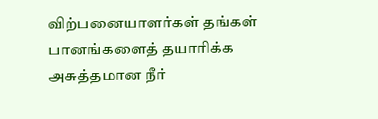விற்பனையாளர்கள் தங்கள் பானங்களைத் தயாரிக்க அசுத்தமான நீர்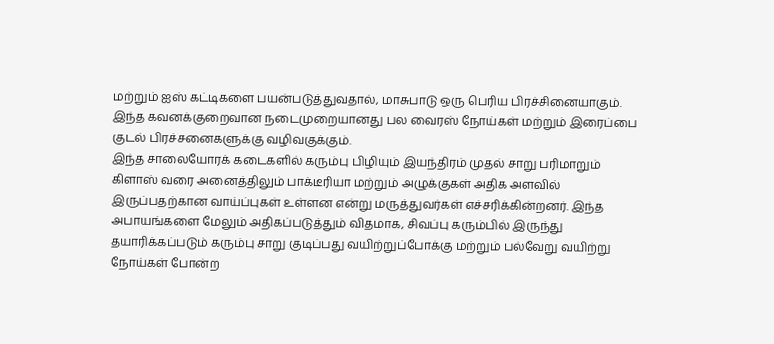மற்றும் ஐஸ் கட்டிகளை பயன்படுத்துவதால், மாசுபாடு ஒரு பெரிய பிரச்சினையாகும். இந்த கவனக்குறைவான நடைமுறையானது பல வைரஸ் நோய்கள் மற்றும் இரைப்பை குடல் பிரச்சனைகளுக்கு வழிவகுக்கும்.
இந்த சாலையோரக் கடைகளில் கரும்பு பிழியும் இயந்திரம் முதல் சாறு பரிமாறும் கிளாஸ் வரை அனைத்திலும் பாக்டீரியா மற்றும் அழுக்குகள் அதிக அளவில் இருப்பதற்கான வாய்ப்புகள் உள்ளன என்று மருத்துவர்கள் எச்சரிக்கின்றனர். இந்த அபாயங்களை மேலும் அதிகப்படுத்தும் விதமாக, சிவப்பு கரும்பில் இருந்து தயாரிக்கப்படும் கரும்பு சாறு குடிப்பது வயிற்றுப்போக்கு மற்றும் பல்வேறு வயிற்று நோய்கள் போன்ற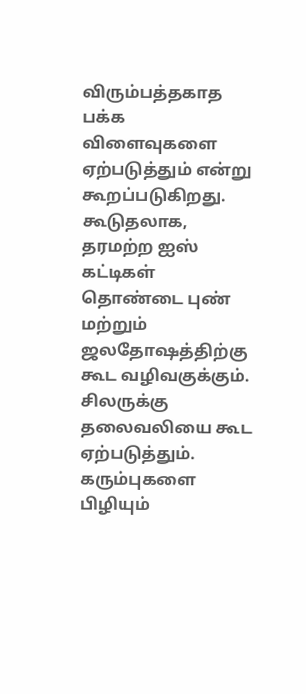விரும்பத்தகாத பக்க விளைவுகளை ஏற்படுத்தும் என்று கூறப்படுகிறது. கூடுதலாக, தரமற்ற ஐஸ் கட்டிகள் தொண்டை புண் மற்றும் ஜலதோஷத்திற்கு கூட வழிவகுக்கும். சிலருக்கு தலைவலியை கூட ஏற்படுத்தும்.
கரும்புகளை பிழியும்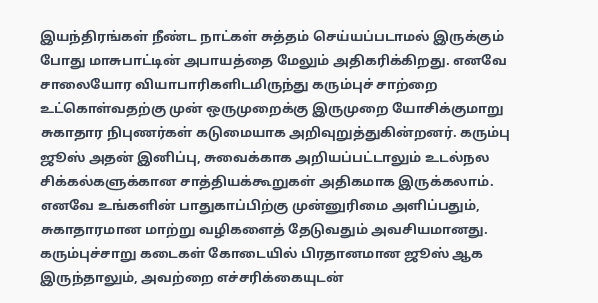இயந்திரங்கள் நீண்ட நாட்கள் சுத்தம் செய்யப்படாமல் இருக்கும் போது மாசுபாட்டின் அபாயத்தை மேலும் அதிகரிக்கிறது. எனவே சாலையோர வியாபாரிகளிடமிருந்து கரும்புச் சாற்றை உட்கொள்வதற்கு முன் ஒருமுறைக்கு இருமுறை யோசிக்குமாறு சுகாதார நிபுணர்கள் கடுமையாக அறிவுறுத்துகின்றனர். கரும்பு ஜூஸ் அதன் இனிப்பு, சுவைக்காக அறியப்பட்டாலும் உடல்நல சிக்கல்களுக்கான சாத்தியக்கூறுகள் அதிகமாக இருக்கலாம். எனவே உங்களின் பாதுகாப்பிற்கு முன்னுரிமை அளிப்பதும், சுகாதாரமான மாற்று வழிகளைத் தேடுவதும் அவசியமானது. கரும்புச்சாறு கடைகள் கோடையில் பிரதானமான ஜூஸ் ஆக இருந்தாலும், அவற்றை எச்சரிக்கையுடன்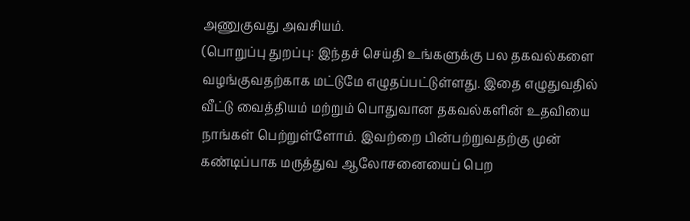அணுகுவது அவசியம்.
(பொறுப்பு துறப்பு: இந்தச் செய்தி உங்களுக்கு பல தகவல்களை வழங்குவதற்காக மட்டுமே எழுதப்பட்டுள்ளது. இதை எழுதுவதில் வீட்டு வைத்தியம் மற்றும் பொதுவான தகவல்களின் உதவியை நாங்கள் பெற்றுள்ளோம். இவற்றை பின்பற்றுவதற்கு முன் கண்டிப்பாக மருத்துவ ஆலோசனையைப் பெற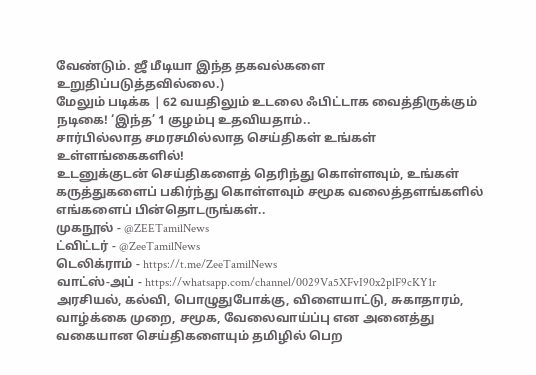வேண்டும். ஜீ மீடியா இந்த தகவல்களை உறுதிப்படுத்தவில்லை.)
மேலும் படிக்க | 62 வயதிலும் உடலை ஃபிட்டாக வைத்திருக்கும் நடிகை! ‘இந்த’ 1 குழம்பு உதவியதாம்..
சார்பில்லாத சமரசமில்லாத செய்திகள் உங்கள் உள்ளங்கைகளில்!
உடனுக்குடன் செய்திகளைத் தெரிந்து கொள்ளவும், உங்கள் கருத்துகளைப் பகிர்ந்து கொள்ளவும் சமூக வலைத்தளங்களில் எங்களைப் பின்தொடருங்கள்..
முகநூல் - @ZEETamilNews
ட்விட்டர் - @ZeeTamilNews
டெலிக்ராம் - https://t.me/ZeeTamilNews
வாட்ஸ்-அப் - https://whatsapp.com/channel/0029Va5XFvI90x2plF9cKY1r
அரசியல், கல்வி, பொழுதுபோக்கு, விளையாட்டு, சுகாதாரம், வாழ்க்கை முறை, சமூக, வேலைவாய்ப்பு என அனைத்து வகையான செய்திகளையும் தமிழில் பெற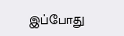இப்போது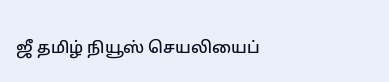ஜீ தமிழ் நியூஸ் செயலியைப்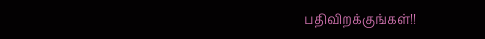பதிவிறக்குங்கள்!!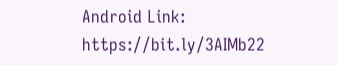Android Link: https://bit.ly/3AIMb22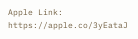Apple Link: https://apple.co/3yEataJ